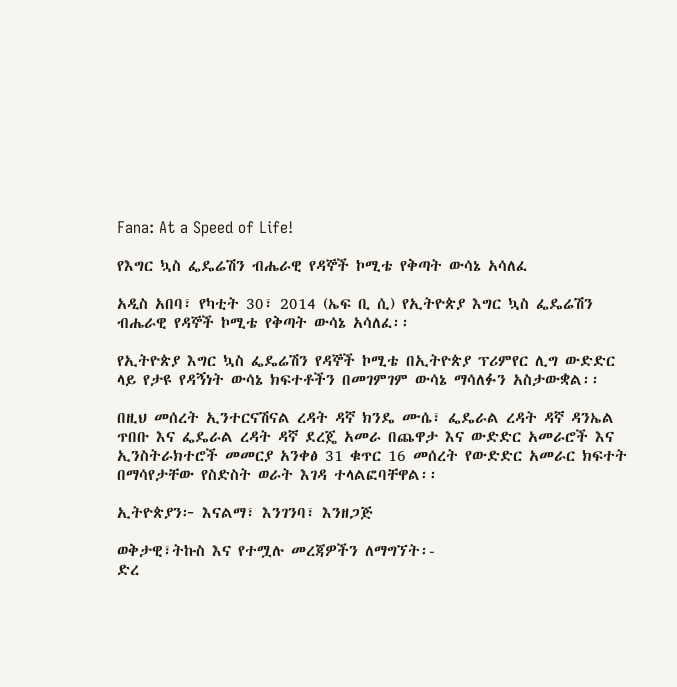Fana: At a Speed of Life!

የእግር ኳስ ፌዴሬሽን ብሔራዊ የዳኞች ኮሚቴ የቅጣት ውሳኔ አሳለፈ

አዲስ አበባ፣ የካቲት 30፣ 2014 (ኤፍ ቢ ሲ) የኢትዮጵያ እግር ኳስ ፌዴሬሽን ብሔራዊ የዳኞች ኮሚቴ የቅጣት ውሳኔ አሳለፈ፡፡

የኢትዮጵያ እግር ኳስ ፌዴሬሽን የዳኞች ኮሚቴ በኢትዮጵያ ፕሪምየር ሊግ ውድድር ላይ የታዩ የዳኝነት ውሳኔ ክፍተቶችን በመገምገም ውሳኔ ማሳለፉን አስታውቋል፡፡

በዚህ መሰረት ኢንተርናሽናል ረዳት ዳኛ ክንዴ ሙሴ፣ ፌዴራል ረዳት ዳኛ ዳንኤል ጥበቡ እና ፌዴራል ረዳት ዳኛ ደረጄ አመራ በጨዋታ እና ውድድር አመራሮች እና ኢንስትራክተሮች መመርያ አንቀፅ 31 ቁጥር 16 መሰረት የውድድር አመራር ክፍተት በማሳየታቸው የስድስት ወራት እገዳ ተላልፎባቸዋል፡፡

ኢትዮጵያን፦ እናልማ፣ እንገንባ፣ እንዘጋጅ

ወቅታዊ፣ትኩስ እና የተሟሉ መረጃዎችን ለማግኘት፡-
ድረ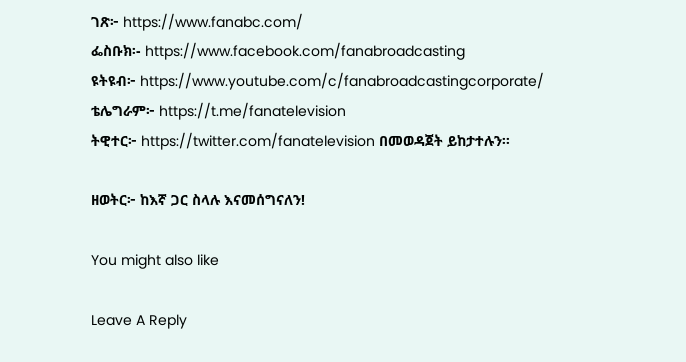ገጽ፦ https://www.fanabc.com/
ፌስቡክ፡- https://www.facebook.com/fanabroadcasting
ዩትዩብ፦ https://www.youtube.com/c/fanabroadcastingcorporate/
ቴሌግራም፦ https://t.me/fanatelevision
ትዊተር፦ https://twitter.com/fanatelevision በመወዳጀት ይከታተሉን፡፡

ዘወትር፦ ከእኛ ጋር ስላሉ እናመሰግናለን!

You might also like

Leave A Reply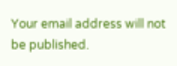Your email address will not be published.